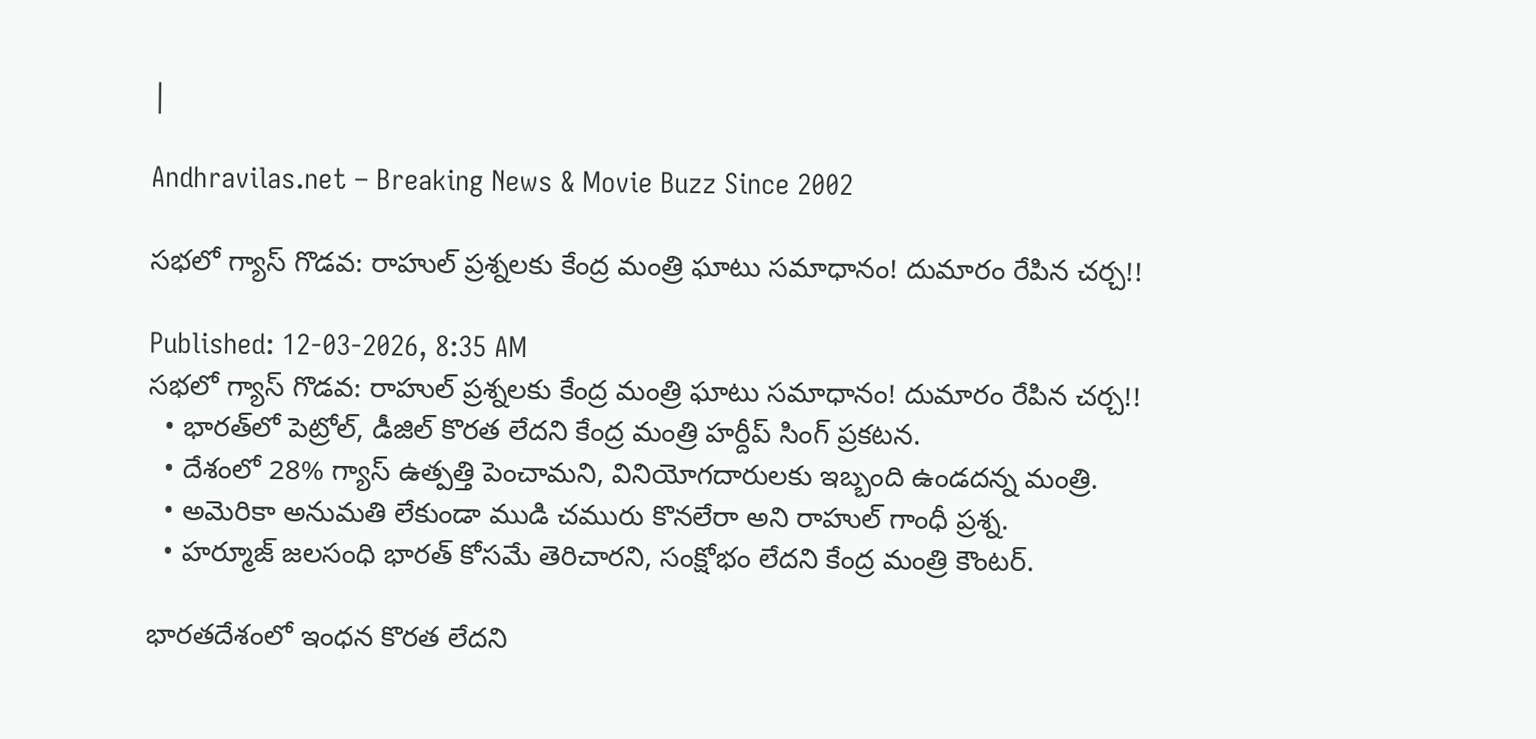|

Andhravilas.net – Breaking News & Movie Buzz Since 2002

సభలో గ్యాస్ గొడవ: రాహుల్ ప్రశ్నలకు కేంద్ర మంత్రి ఘాటు సమాధానం! దుమారం రేపిన చర్చ!!

Published: 12-03-2026, 8:35 AM
సభలో గ్యాస్ గొడవ: రాహుల్ ప్రశ్నలకు కేంద్ర మంత్రి ఘాటు సమాధానం! దుమారం రేపిన చర్చ!!
  • భారత్‌లో పెట్రోల్, డీజిల్ కొరత లేదని కేంద్ర మంత్రి హర్దీప్ సింగ్ ప్రకటన.
  • దేశంలో 28% గ్యాస్ ఉత్పత్తి పెంచామని, వినియోగదారులకు ఇబ్బంది ఉండదన్న మంత్రి.
  • అమెరికా అనుమతి లేకుండా ముడి చమురు కొనలేరా అని రాహుల్ గాంధీ ప్రశ్న.
  • హర్మూజ్ జలసంధి భారత్ కోసమే తెరిచారని, సంక్షోభం లేదని కేంద్ర మంత్రి కౌంటర్.

భారతదేశంలో ఇంధన కొరత లేదని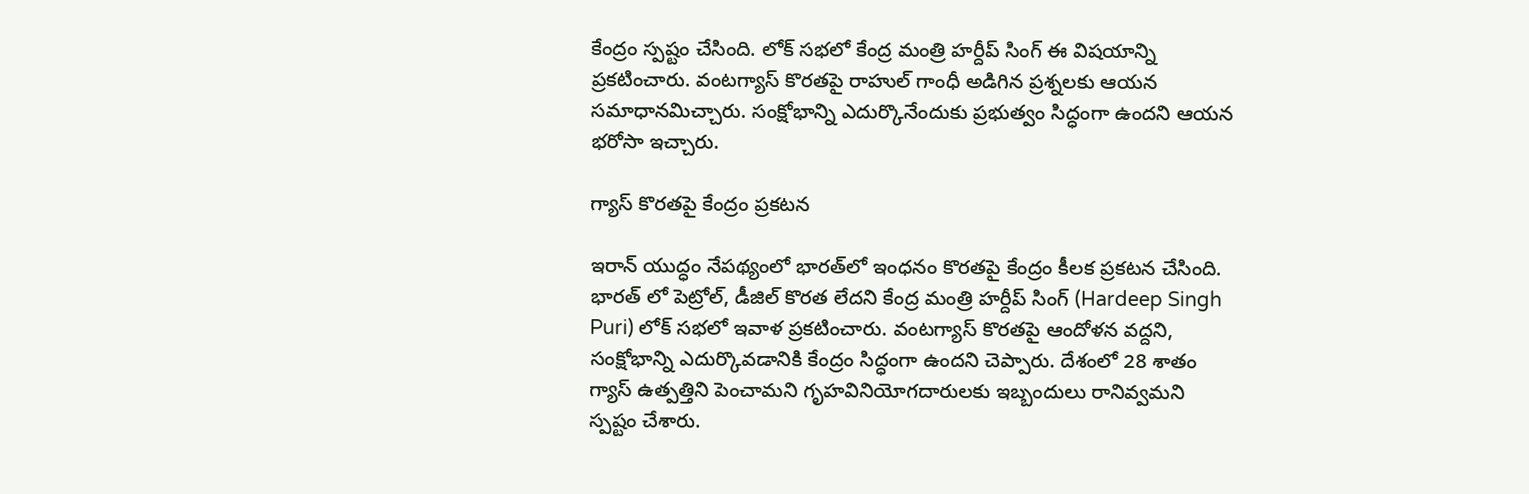కేంద్రం స్పష్టం చేసింది. లోక్ సభలో కేంద్ర మంత్రి హర్దీప్ సింగ్ ఈ విషయాన్ని ప్రకటించారు. వంటగ్యాస్ కొరతపై రాహుల్ గాంధీ అడిగిన ప్రశ్నలకు ఆయన సమాధానమిచ్చారు. సంక్షోభాన్ని ఎదుర్కొనేందుకు ప్రభుత్వం సిద్ధంగా ఉందని ఆయన భరోసా ఇచ్చారు.

గ్యాస్ కొరతపై కేంద్రం ప్రకటన

ఇరాన్ యుద్ధం నేపథ్యంలో భారత్‍లో ఇంధనం కొరతపై కేంద్రం కీలక ప్రకటన చేసింది. భారత్ లో పెట్రోల్, డీజిల్ కొరత లేదని కేంద్ర మంత్రి హర్దీప్ సింగ్ (Hardeep Singh Puri) లోక్ సభలో ఇవాళ ప్రకటించారు. వంటగ్యాస్ కొరతపై ఆందోళన వద్దని, సంక్షోభాన్ని ఎదుర్కొవడానికి కేంద్రం సిద్ధంగా ఉందని చెప్పారు. దేశంలో 28 శాతం గ్యాస్ ఉత్పత్తిని పెంచామని గృహవినియోగదారులకు ఇబ్బందులు రానివ్వమని స్పష్టం చేశారు.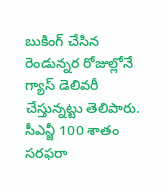బుకింగ్ చేసిన రెండున్నర రోజుల్లోనే గ్యాస్ డెలివరీ చేస్తున్నట్టు తెలిపారు. సీఎన్జీ 100 శాతం సరఫరా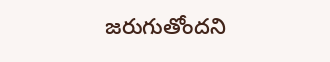జరుగుతోందని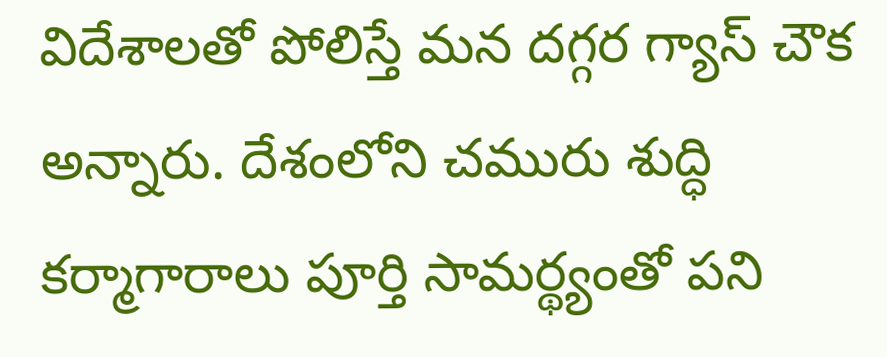విదేశాలతో పోలిస్తే మన దగ్గర గ్యాస్ చౌక అన్నారు. దేశంలోని చమురు శుద్ధి కర్మాగారాలు పూర్తి సామర్థ్యంతో పని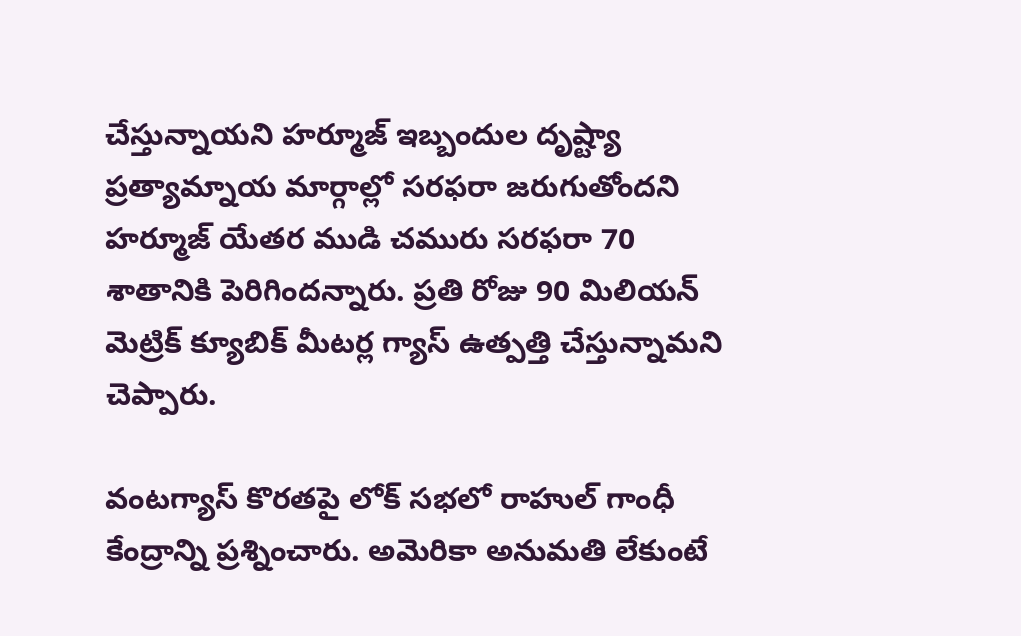చేస్తున్నాయని హర్మూజ్ ఇబ్బందుల దృష్ట్యా ప్రత్యామ్నాయ మార్గాల్లో సరఫరా జరుగుతోందని హర్మూజ్ యేతర ముడి చమురు సరఫరా 70 శాతానికి పెరిగిందన్నారు. ప్రతి రోజు 90 మిలియన్ మెట్రిక్ క్యూబిక్ మీటర్ల గ్యాస్ ఉత్పత్తి చేస్తున్నామని చెప్పారు.

వంటగ్యాస్ కొరతపై లోక్ సభలో రాహుల్ గాంధీ కేంద్రాన్ని ప్రశ్నించారు. అమెరికా అనుమతి లేకుంటే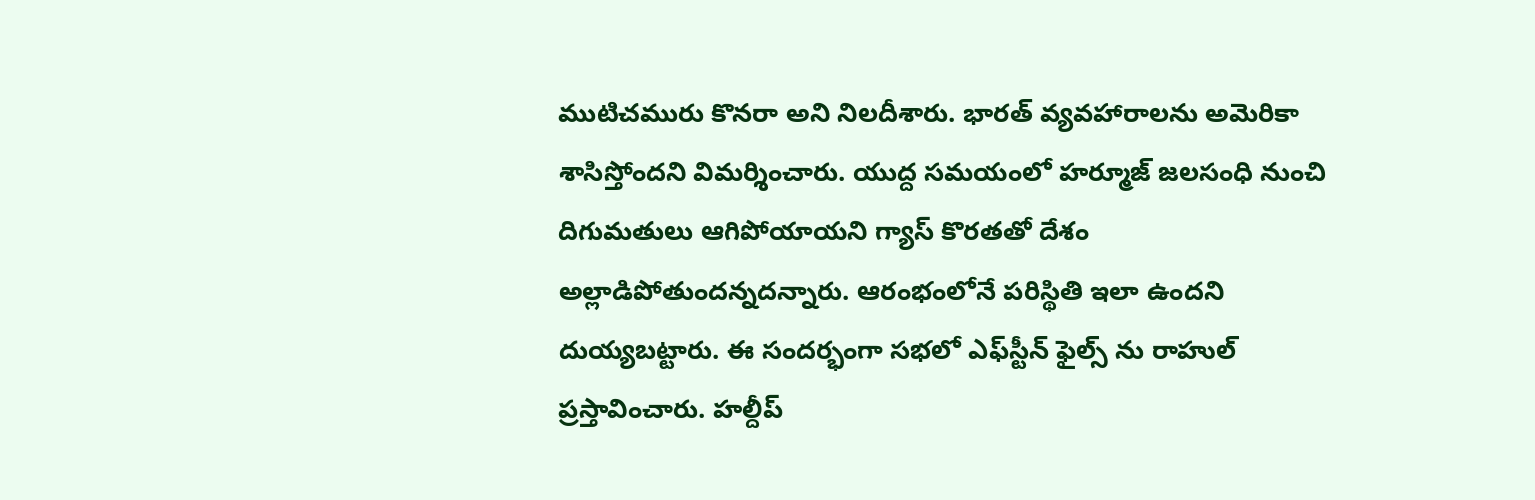ముటిచమురు కొనరా అని నిలదీశారు. భారత్ వ్యవహారాలను అమెరికా శాసిస్తోందని విమర్శించారు. యుద్ద సమయంలో హర్మూజ్ జలసంధి నుంచి దిగుమతులు ఆగిపోయాయని గ్యాస్ కొరతతో దేశం అల్లాడిపోతుందన్నదన్నారు. ఆరంభంలోనే పరిస్థితి ఇలా ఉందని దుయ్యబట్టారు. ఈ సందర్భంగా సభలో ఎఫ్‍స్టీన్ ఫైల్స్ ను రాహుల్ ప్రస్తావించారు. హల్దీప్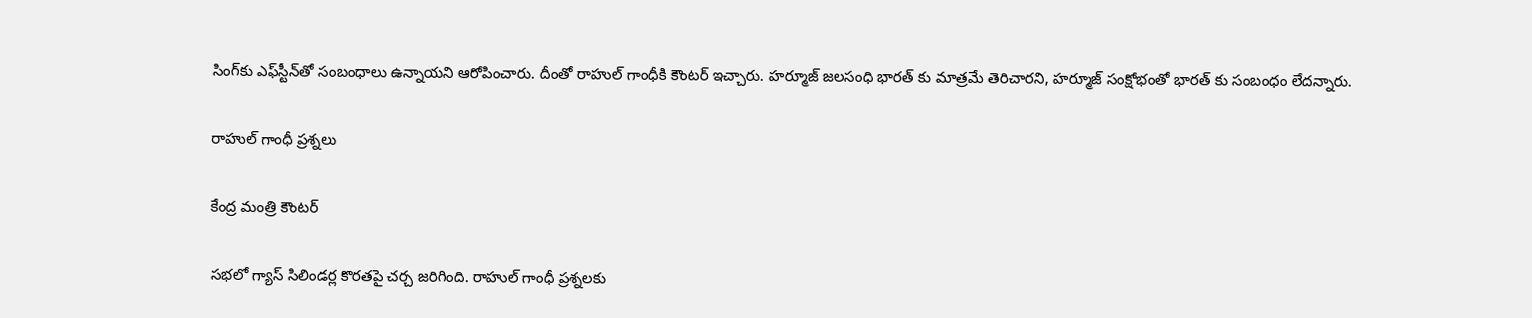సింగ్‍కు ఎఫ్‍స్టీన్‍తో సంబంధాలు ఉన్నాయని ఆరోపించారు. దీంతో రాహుల్ గాంధీకి కౌంటర్ ఇచ్చారు. హర్మూజ్ జలసంధి భారత్ కు మాత్రమే తెరిచారని, హర్మూజ్ సంక్షోభంతో భారత్ కు సంబంధం లేదన్నారు.

రాహుల్ గాంధీ ప్రశ్నలు

కేంద్ర మంత్రి కౌంటర్

సభలో గ్యాస్ సిలిండర్ల కొరతపై చర్చ జరిగింది. రాహుల్ గాంధీ ప్రశ్నలకు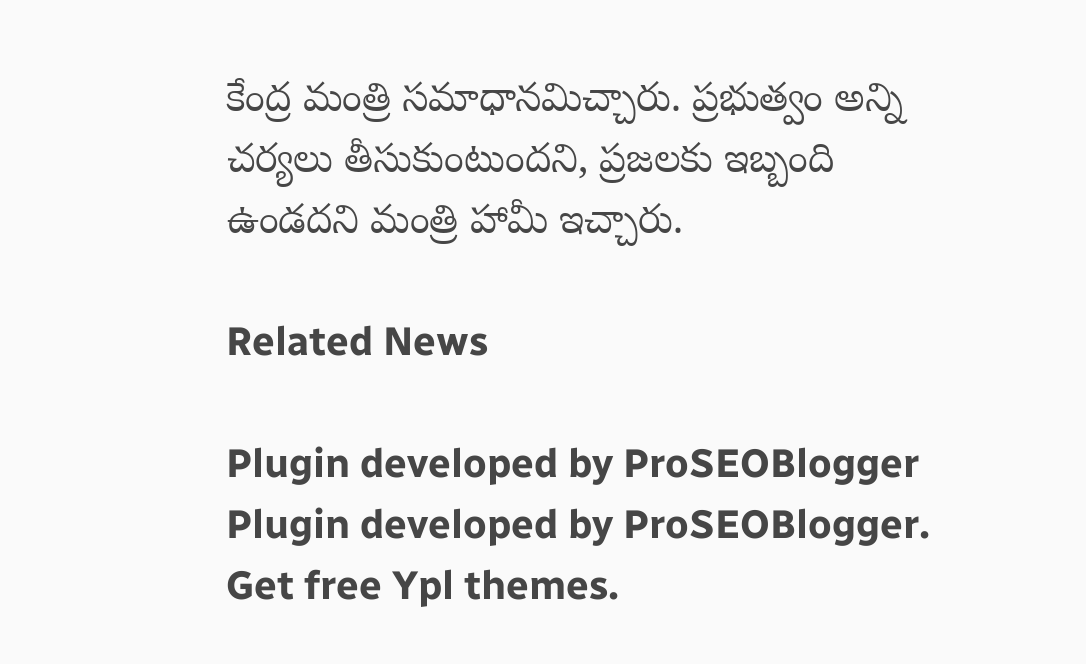కేంద్ర మంత్రి సమాధానమిచ్చారు. ప్రభుత్వం అన్ని చర్యలు తీసుకుంటుందని, ప్రజలకు ఇబ్బంది ఉండదని మంత్రి హామీ ఇచ్చారు.

Related News

Plugin developed by ProSEOBlogger
Plugin developed by ProSEOBlogger. Get free Ypl themes.